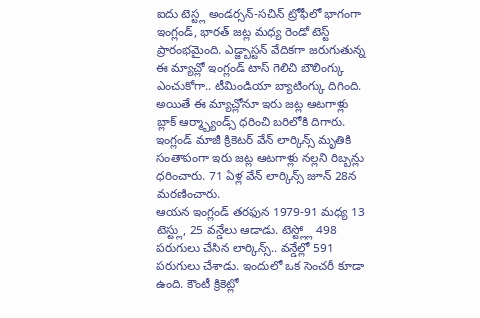ఐదు టెస్ట్ల అండర్సన్-సచిన్ ట్రోఫీలో భాగంగా ఇంగ్లండ్, భారత్ జట్ల మధ్య రెండో టెస్ట్ ప్రారంభమైంది. ఎడ్జ్బాస్టన్ వేదికగా జరుగుతున్న ఈ మ్యాచ్లో ఇంగ్లండ్ టాస్ గెలిచి బౌలింగ్కు ఎంచుకోగా.. టీమిండియా బ్యాటింగ్కు దిగింది. అయితే ఈ మ్యాచ్లోనూ ఇరు జట్ల ఆటగాళ్లు బ్లాక్ ఆర్మ్బ్యాండ్స్ ధరించి బరిలోకి దిగారు. ఇంగ్లండ్ మాజీ క్రికెటర్ వేన్ లార్కిన్స్ మృతికి సంతాపంగా ఇరు జట్ల ఆటగాళ్లు నల్లని రిబ్బన్లు ధరించారు. 71 ఏళ్ల వేన్ లార్కిన్స్ జూన్ 28న మరణించారు.
ఆయన ఇంగ్లండ్ తరఫున 1979-91 మధ్య 13 టెస్ట్లు, 25 వన్డేలు ఆడాడు. టెస్ట్ల్లో 498 పరుగులు చేసిన లార్కిన్స్.. వన్డేల్లో 591 పరుగులు చేశాడు. ఇందులో ఒక సెంచరీ కూడా ఉంది. కౌంటీ క్రికెట్లో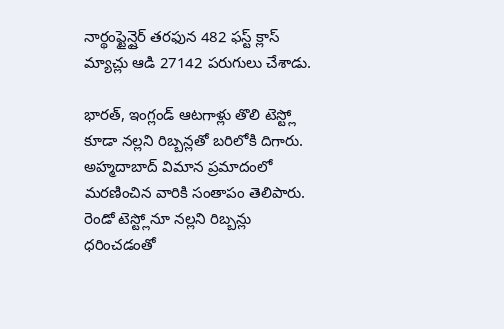నార్థంప్టైన్షైర్ తరఫున 482 ఫస్ట్ క్లాస్ మ్యాచ్లు ఆడి 27142 పరుగులు చేశాడు.

భారత్, ఇంగ్లండ్ ఆటగాళ్లు తొలి టెస్ట్లో కూడా నల్లని రిబ్బన్లతో బరిలోకి దిగారు. అహ్మదాబాద్ విమాన ప్రమాదంలో మరణించిన వారికి సంతాపం తెలిపారు. రెండో టెస్ట్లోనూ నల్లని రిబ్బన్లు ధరించడంతో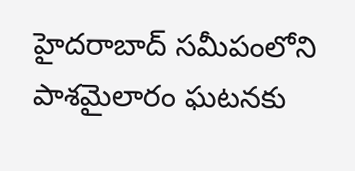హైదరాబాద్ సమీపంలోని పాశమైలారం ఘటనకు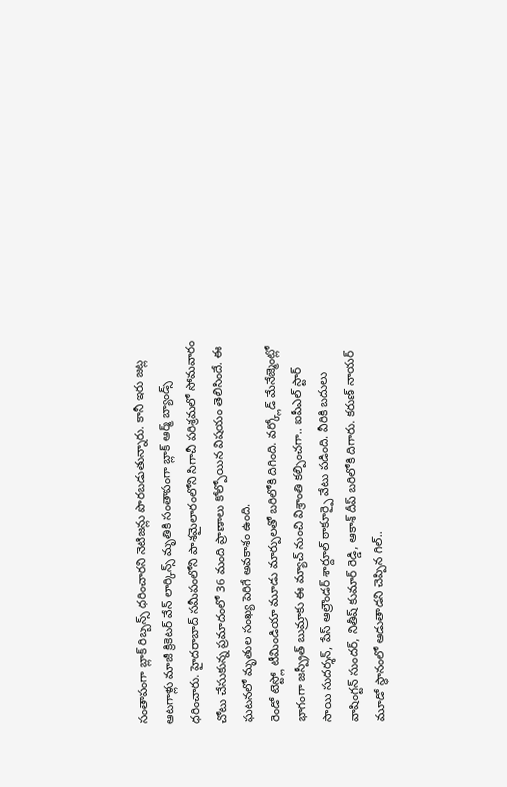సంతాపంగా బ్లాక్ రిబ్బన్స్ ధరించారని నెటిజన్లు పొరబడుతున్నారు. కానీ ఇరు జట్ల ఆటగాళ్లు మాజీ క్రికెటర్ వేన్ లార్కిన్స్ మృతికి సంతాపంగా బ్లాక్ ఆర్మ్ బ్యాండ్స్ ధరించారు. హైదరాబాద్ సమీపంలోని పాశమైలారంలోని సిగాచీ పరిశ్రమలో సోమవారం చోటు చేసుకున్న ప్రమాదంలో 36 మంది ప్రాణాలు కోల్పోయిన విషయం తెలిసిందే. ఈ ఘటనలో మృతుల సంఖ్య పెరిగే అవకాశం ఉంది.
రెండో టెస్ట్లో టీమిండియా మూడు మార్పులతో బరిలోకి దిగింది. వర్క్లోడ్ మేనేజ్మెంట్లో భాగంగా జస్ప్రీత్ బుమ్రాకు ఈ మ్యాచ్ నుంచి విశ్రాంతి కల్పించగా.. ఐపీఎల్ స్టార్ సాయి సుదర్శన్, పేస్ ఆల్రౌండర్ శార్దూల్ ఠాకూర్పై వేటు పడింది. వీరికి బదులు వాషింగ్టన్ సుందర్, నితీష్ కుమార్ రెడ్డి, ఆకాశ్ దీప్ బరిలోకి దిగారు. కరుణ్ నాయర్ మూడో స్థానంలో ఆడుతాడని చెప్పిన గిల్..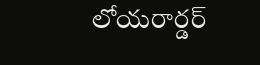లోయరార్డర్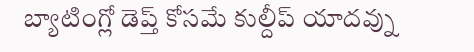బ్యాటింగ్లో డెప్త్ కోసమే కుల్దీప్ యాదవ్ను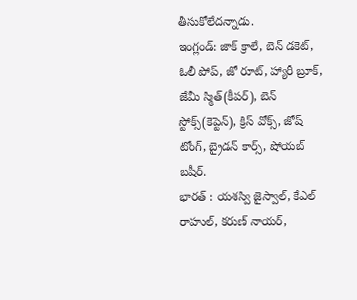తీసుకోలేదన్నాడు.
ఇంగ్లండ్: జాక్ క్రాలే, బెన్ డకెట్, ఓలీ పోప్, జో రూట్, హ్యారీ బ్రూక్, జేమీ స్మిత్(కీపర్), బెన్ స్టోక్స్(కెప్టెన్), క్రిస్ వోక్స్, జోష్ టోంగ్, బ్రైడన్ కార్స్, షోయబ్ బషీర్.
భారత్ : యశస్వి జైస్వాల్, కేఎల్ రాహుల్, కరుణ్ నాయర్,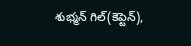శుభ్మన్ గిల్(కెప్టెన్),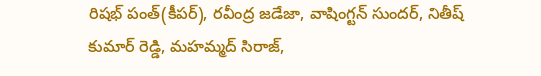రిషభ్ పంత్(కీపర్), రవీంద్ర జడేజా, వాషింగ్టన్ సుందర్, నితీష్ కుమార్ రెడ్డి, మహమ్మద్ సిరాజ్,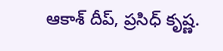ఆకాశ్ దీప్, ప్రసిధ్ కృష్ణ.